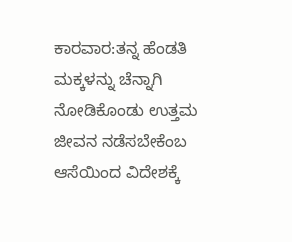ಕಾರವಾರ:ತನ್ನ ಹೆಂಡತಿ ಮಕ್ಕಳನ್ನು ಚೆನ್ನಾಗಿ ನೋಡಿಕೊಂಡು ಉತ್ತಮ ಜೀವನ ನಡೆಸಬೇಕೆಂಬ ಆಸೆಯಿಂದ ವಿದೇಶಕ್ಕೆ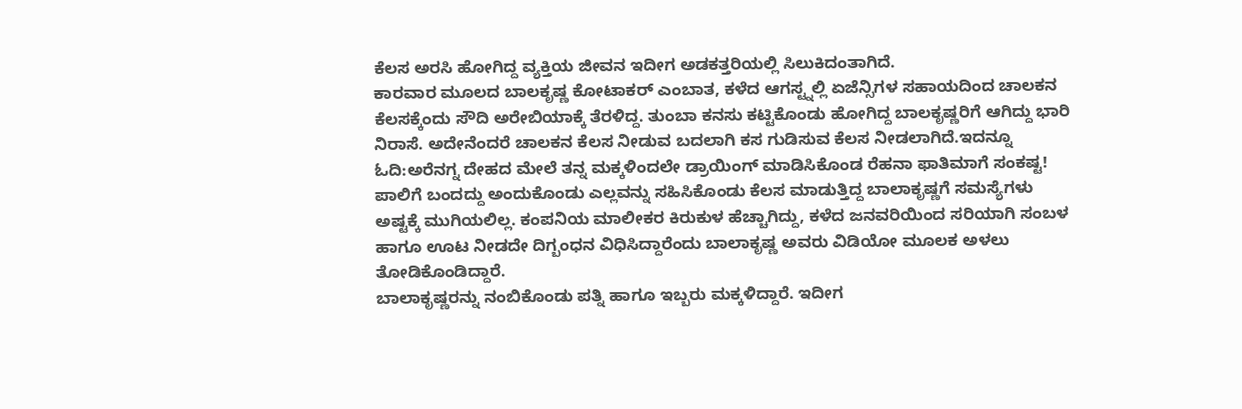ಕೆಲಸ ಅರಸಿ ಹೋಗಿದ್ದ ವ್ಯಕ್ತಿಯ ಜೀವನ ಇದೀಗ ಅಡಕತ್ತರಿಯಲ್ಲಿ ಸಿಲುಕಿದಂತಾಗಿದೆ.
ಕಾರವಾರ ಮೂಲದ ಬಾಲಕೃಷ್ಣ ಕೋಟಾಕರ್ ಎಂಬಾತ, ಕಳೆದ ಆಗಸ್ಟ್ನಲ್ಲಿ ಏಜೆನ್ಸಿಗಳ ಸಹಾಯದಿಂದ ಚಾಲಕನ ಕೆಲಸಕ್ಕೆಂದು ಸೌದಿ ಅರೇಬಿಯಾಕ್ಕೆ ತೆರಳಿದ್ದ. ತುಂಬಾ ಕನಸು ಕಟ್ಟಿಕೊಂಡು ಹೋಗಿದ್ದ ಬಾಲಕೃಷ್ಣರಿಗೆ ಆಗಿದ್ದು ಭಾರಿ ನಿರಾಸೆ. ಅದೇನೆಂದರೆ ಚಾಲಕನ ಕೆಲಸ ನೀಡುವ ಬದಲಾಗಿ ಕಸ ಗುಡಿಸುವ ಕೆಲಸ ನೀಡಲಾಗಿದೆ.ಇದನ್ನೂ ಓದಿ:ಅರೆನಗ್ನ ದೇಹದ ಮೇಲೆ ತನ್ನ ಮಕ್ಕಳಿಂದಲೇ ಡ್ರಾಯಿಂಗ್ ಮಾಡಿಸಿಕೊಂಡ ರೆಹನಾ ಫಾತಿಮಾಗೆ ಸಂಕಷ್ಟ!
ಪಾಲಿಗೆ ಬಂದದ್ದು ಅಂದುಕೊಂಡು ಎಲ್ಲವನ್ನು ಸಹಿಸಿಕೊಂಡು ಕೆಲಸ ಮಾಡುತ್ತಿದ್ದ ಬಾಲಾಕೃಷ್ಣಗೆ ಸಮಸ್ಯೆಗಳು ಅಷ್ಟಕ್ಕೆ ಮುಗಿಯಲಿಲ್ಲ. ಕಂಪನಿಯ ಮಾಲೀಕರ ಕಿರುಕುಳ ಹೆಚ್ಚಾಗಿದ್ದು, ಕಳೆದ ಜನವರಿಯಿಂದ ಸರಿಯಾಗಿ ಸಂಬಳ ಹಾಗೂ ಊಟ ನೀಡದೇ ದಿಗ್ಬಂಧನ ವಿಧಿಸಿದ್ದಾರೆಂದು ಬಾಲಾಕೃಷ್ಣ ಅವರು ವಿಡಿಯೋ ಮೂಲಕ ಅಳಲು ತೋಡಿಕೊಂಡಿದ್ದಾರೆ.
ಬಾಲಾಕೃಷ್ಣರನ್ನು ನಂಬಿಕೊಂಡು ಪತ್ನಿ ಹಾಗೂ ಇಬ್ಬರು ಮಕ್ಕಳಿದ್ದಾರೆ. ಇದೀಗ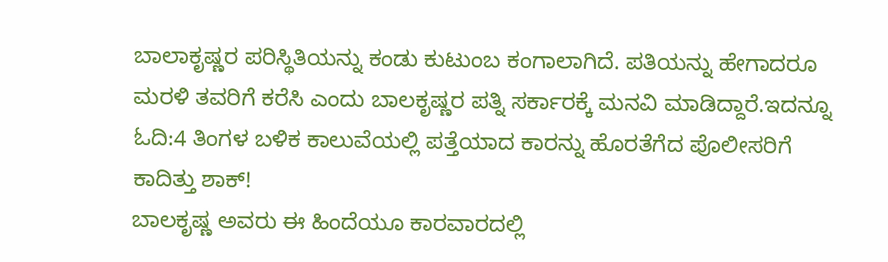ಬಾಲಾಕೃಷ್ಣರ ಪರಿಸ್ಥಿತಿಯನ್ನು ಕಂಡು ಕುಟುಂಬ ಕಂಗಾಲಾಗಿದೆ. ಪತಿಯನ್ನು ಹೇಗಾದರೂ ಮರಳಿ ತವರಿಗೆ ಕರೆಸಿ ಎಂದು ಬಾಲಕೃಷ್ಣರ ಪತ್ನಿ ಸರ್ಕಾರಕ್ಕೆ ಮನವಿ ಮಾಡಿದ್ದಾರೆ.ಇದನ್ನೂ ಓದಿ:4 ತಿಂಗಳ ಬಳಿಕ ಕಾಲುವೆಯಲ್ಲಿ ಪತ್ತೆಯಾದ ಕಾರನ್ನು ಹೊರತೆಗೆದ ಪೊಲೀಸರಿಗೆ ಕಾದಿತ್ತು ಶಾಕ್!
ಬಾಲಕೃಷ್ಣ ಅವರು ಈ ಹಿಂದೆಯೂ ಕಾರವಾರದಲ್ಲಿ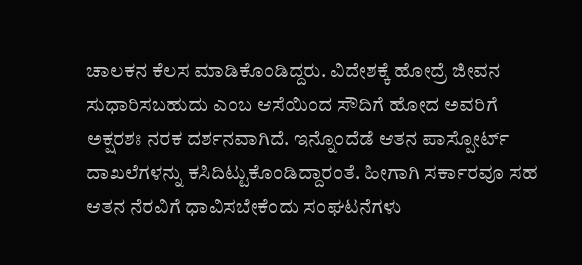ಚಾಲಕನ ಕೆಲಸ ಮಾಡಿಕೊಂಡಿದ್ದರು. ವಿದೇಶಕ್ಕೆ ಹೋದ್ರೆ ಜೀವನ ಸುಧಾರಿಸಬಹುದು ಎಂಬ ಆಸೆಯಿಂದ ಸೌದಿಗೆ ಹೋದ ಅವರಿಗೆ ಅಕ್ಷರಶಃ ನರಕ ದರ್ಶನವಾಗಿದೆ. ಇನ್ನೊಂದೆಡೆ ಆತನ ಪಾಸ್ಪೋರ್ಟ್ ದಾಖಲೆಗಳನ್ನು ಕಸಿದಿಟ್ಟುಕೊಂಡಿದ್ದಾರಂತೆ. ಹೀಗಾಗಿ ಸರ್ಕಾರವೂ ಸಹ ಆತನ ನೆರವಿಗೆ ಧಾವಿಸಬೇಕೆಂದು ಸಂಘಟನೆಗಳು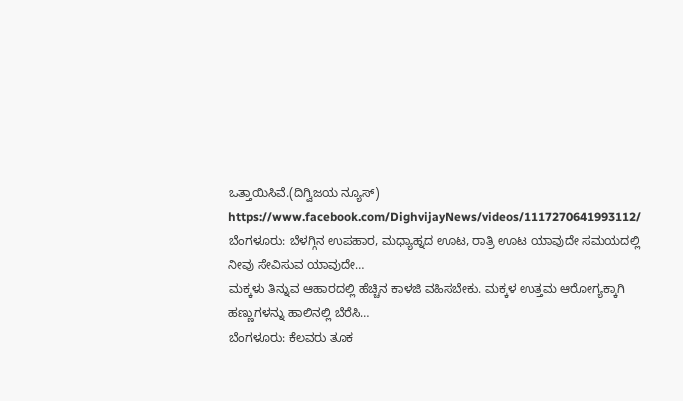ಒತ್ತಾಯಿಸಿವೆ.(ದಿಗ್ವಿಜಯ ನ್ಯೂಸ್)
https://www.facebook.com/DighvijayNews/videos/1117270641993112/
ಬೆಂಗಳೂರು: ಬೆಳಗ್ಗಿನ ಉಪಹಾರ, ಮಧ್ಯಾಹ್ನದ ಊಟ, ರಾತ್ರಿ ಊಟ ಯಾವುದೇ ಸಮಯದಲ್ಲಿ ನೀವು ಸೇವಿಸುವ ಯಾವುದೇ…
ಮಕ್ಕಳು ತಿನ್ನುವ ಆಹಾರದಲ್ಲಿ ಹೆಚ್ಚಿನ ಕಾಳಜಿ ವಹಿಸಬೇಕು. ಮಕ್ಕಳ ಉತ್ತಮ ಆರೋಗ್ಯಕ್ಕಾಗಿ ಹಣ್ಣುಗಳನ್ನು ಹಾಲಿನಲ್ಲಿ ಬೆರೆಸಿ…
ಬೆಂಗಳೂರು: ಕೆಲವರು ತೂಕ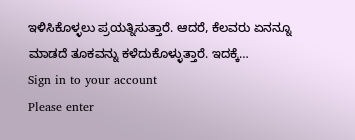ಇಳಿಸಿಕೊಳ್ಳಲು ಪ್ರಯತ್ನಿಸುತ್ತಾರೆ. ಆದರೆ, ಕೆಲವರು ಏನನ್ನೂ ಮಾಡದೆ ತೂಕವನ್ನು ಕಳೆದುಕೊಳ್ಳುತ್ತಾರೆ. ಇದಕ್ಕೆ…
Sign in to your account
Please enter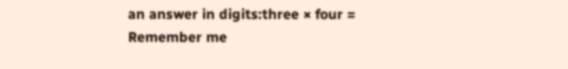an answer in digits:three × four =
Remember me